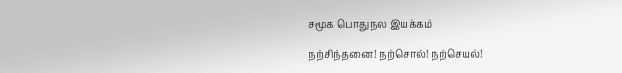சமூக பொதுநல இயக்கம்

நற்சிந்தனை! நற்சொல்! நற்செயல்!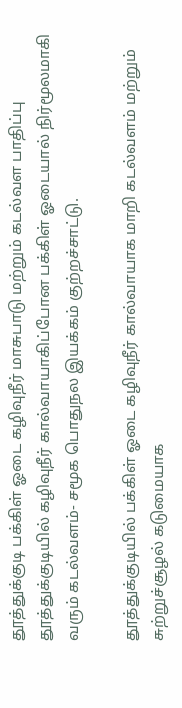தூத்துக்குடி பக்கிள் ஓடை கழிவுநீர் மாசுபாடு மற்றும் கடல்வள பாதிப்பு
தூத்துக்குடியில் கழிவுநீர் கால்வாயாகிப்போன பக்கிள் ஓடையால் நிர்மூலமாகி வரும் கடல்வளம்- சமூக பொதுநல இயக்கம் குற்றச்சாட்டு.

தூத்துக்குடியில் பக்கிள் ஓடை கழிவுநீர் கால்வாயாக மாறி கடல்வளம் மற்றும் சுற்றுச்சூழல் கடுமையாக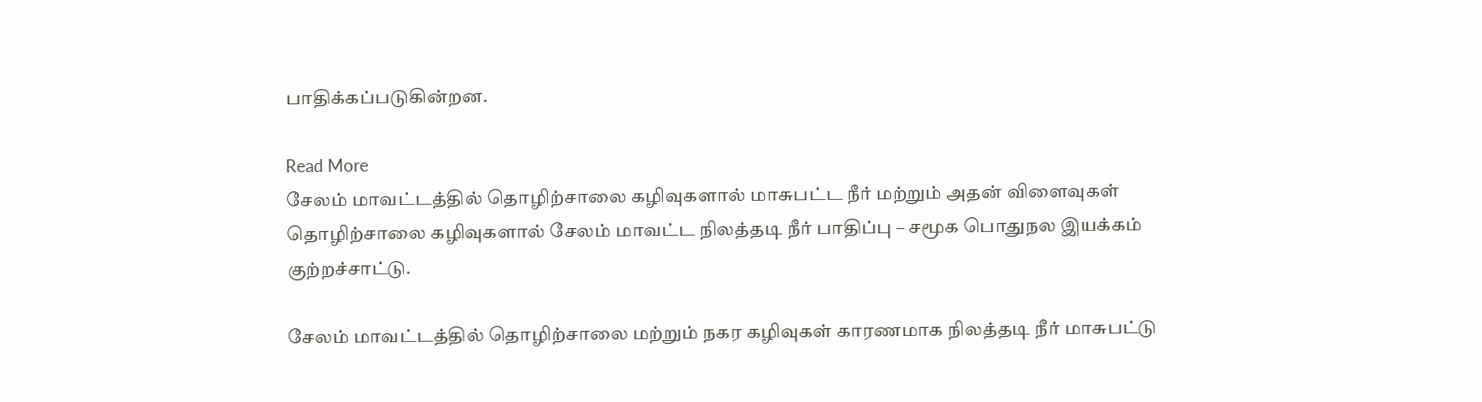பாதிக்கப்படுகின்றன.

Read More
சேலம் மாவட்டத்தில் தொழிற்சாலை கழிவுகளால் மாசுபட்ட நீர் மற்றும் அதன் விளைவுகள்
தொழிற்சாலை கழிவுகளால் சேலம் மாவட்ட நிலத்தடி நீர் பாதிப்பு – சமூக பொதுநல இயக்கம் குற்றச்சாட்டு.

சேலம் மாவட்டத்தில் தொழிற்சாலை மற்றும் நகர கழிவுகள் காரணமாக நிலத்தடி நீர் மாசுபட்டு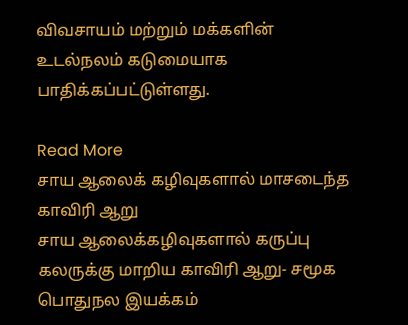விவசாயம் மற்றும் மக்களின் உடல்நலம் கடுமையாக பாதிக்கப்பட்டுள்ளது.

Read More
சாய ஆலைக் கழிவுகளால் மாசடைந்த காவிரி ஆறு
சாய ஆலைக்கழிவுகளால் கருப்பு கலருக்கு மாறிய காவிரி ஆறு- சமூக பொதுநல இயக்கம்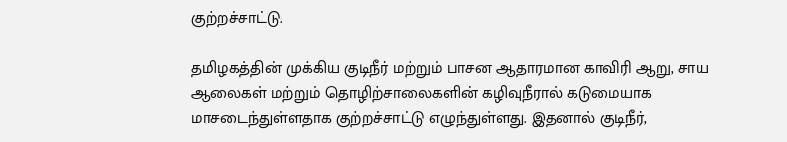குற்றச்சாட்டு.

தமிழகத்தின் முக்கிய குடிநீர் மற்றும் பாசன ஆதாரமான காவிரி ஆறு, சாய ஆலைகள் மற்றும் தொழிற்சாலைகளின் கழிவுநீரால் கடுமையாக மாசடைந்துள்ளதாக குற்றச்சாட்டு எழுந்துள்ளது. இதனால் குடிநீர்,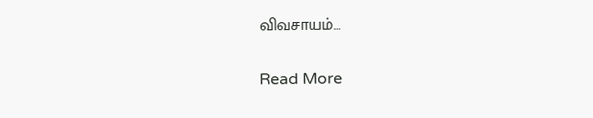விவசாயம்…

Read More